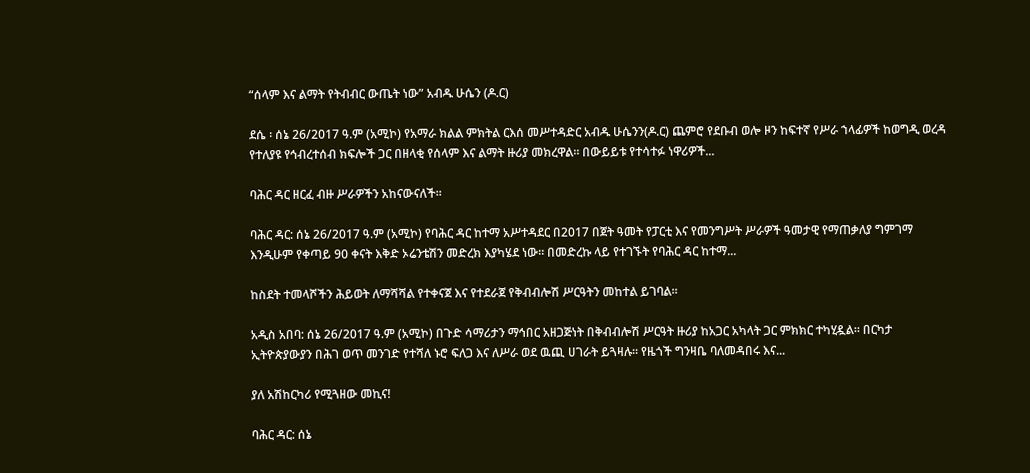“ሰላም እና ልማት የትብብር ውጤት ነው” አብዱ ሁሴን (ዶ.ር)

ደሴ ፡ ሰኔ 26/2017 ዓ.ም (አሚኮ) የአማራ ክልል ምክትል ርእሰ መሥተዳድር አብዱ ሁሴንን(ዶ.ር) ጨምሮ የደቡብ ወሎ ዞን ከፍተኛ የሥራ ኀላፊዎች ከወግዲ ወረዳ የተለያዩ የኅብረተሰብ ክፍሎች ጋር በዘላቂ የሰላም እና ልማት ዙሪያ መክረዋል። በውይይቱ የተሳተፉ ነዋሪዎች...

ባሕር ዳር ዘርፈ ብዙ ሥራዎችን አከናውናለች።

ባሕር ዳር: ሰኔ 26/2017 ዓ.ም (አሚኮ) የባሕር ዳር ከተማ አሥተዳደር በ2017 በጀት ዓመት የፓርቲ እና የመንግሥት ሥራዎች ዓመታዊ የማጠቃለያ ግምገማ እንዲሁም የቀጣይ 90 ቀናት እቅድ ኦሬንቴሽን መድረክ እያካሄደ ነው። በመድረኩ ላይ የተገኙት የባሕር ዳር ከተማ...

ከስደት ተመላሾችን ሕይወት ለማሻሻል የተቀናጀ እና የተደራጀ የቅብብሎሽ ሥርዓትን መከተል ይገባል።

አዲስ አበባ: ሰኔ 26/2017 ዓ.ም (አሚኮ) በጉድ ሳማሪታን ማኅበር አዘጋጅነት በቅብብሎሽ ሥርዓት ዙሪያ ከአጋር አካላት ጋር ምክክር ተካሂዷል። በርካታ ኢትዮጵያውያን በሕገ ወጥ መንገድ የተሻለ ኑሮ ፍለጋ እና ለሥራ ወደ ዉጪ ሀገራት ይጓዛሉ። የዜጎች ግንዛቤ ባለመዳበሩ እና...

ያለ አሽከርካሪ የሚጓዘው መኪና!

ባሕር ዳር: ሰኔ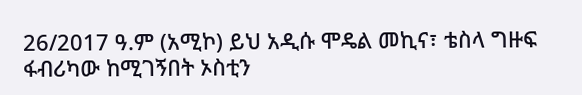26/2017 ዓ.ም (አሚኮ) ይህ አዲሱ ሞዴል መኪና፣ ቴስላ ግዙፍ ፋብሪካው ከሚገኝበት ኦስቲን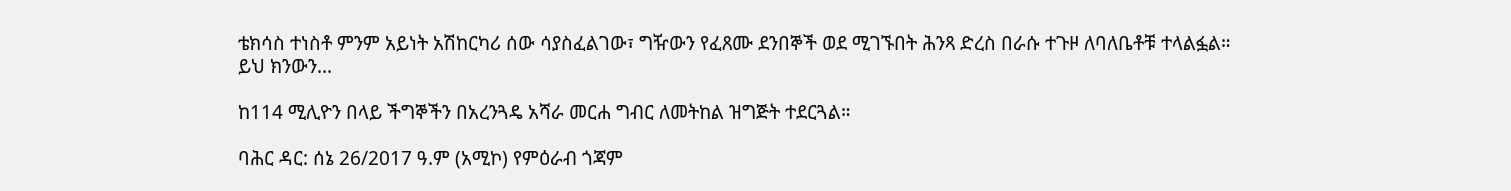ቴክሳስ ተነስቶ ምንም አይነት አሽከርካሪ ሰው ሳያስፈልገው፣ ግዥውን የፈጸሙ ደንበኞች ወደ ሚገኙበት ሕንጻ ድረስ በራሱ ተጉዞ ለባለቤቶቹ ተላልፏል። ይህ ክንውን...

ከ114 ሚሊዮን በላይ ችግኞችን በአረንጓዴ አሻራ መርሐ ግብር ለመትከል ዝግጅት ተደርጓል።

ባሕር ዳር: ሰኔ 26/2017 ዓ.ም (አሚኮ) የምዕራብ ጎጃም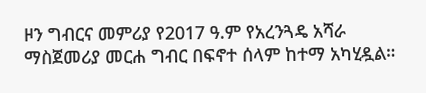ዞን ግብርና መምሪያ የ2017 ዓ.ም የአረንጓዴ አሻራ ማስጀመሪያ መርሐ ግብር በፍኖተ ሰላም ከተማ አካሂዷል።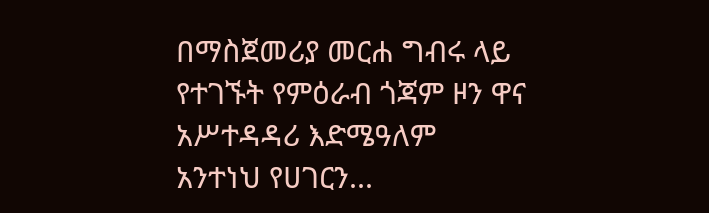በማስጀመሪያ መርሐ ግብሩ ላይ የተገኙት የምዕራብ ጎጃም ዞን ዋና አሥተዳዳሪ እድሜዓለም አንተነህ የሀገርን...